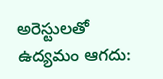అరెస్టులతో ఉద్యమం ఆగదు: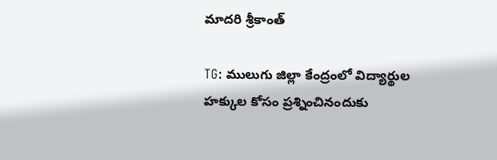మాదరి శ్రీకాంత్

TG: ములుగు జిల్లా కేంద్రంలో విద్యార్థుల హక్కుల కోసం ప్రశ్నించినందుకు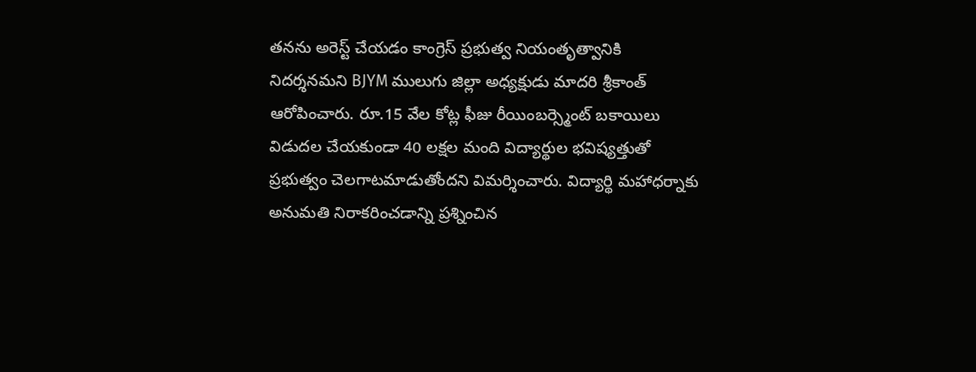తనను అరెస్ట్ చేయడం కాంగ్రెస్ ప్రభుత్వ నియంతృత్వానికి నిదర్శనమని BJYM ములుగు జిల్లా అధ్యక్షుడు మాదరి శ్రీకాంత్ ఆరోపించారు. రూ.15 వేల కోట్ల ఫీజు రీయింబర్స్మెంట్ బకాయిలు విడుదల చేయకుండా 40 లక్షల మంది విద్యార్థుల భవిష్యత్తుతో ప్రభుత్వం చెలగాటమాడుతోందని విమర్శించారు. విద్యార్థి మహాధర్నాకు అనుమతి నిరాకరించడాన్ని ప్రశ్నించిన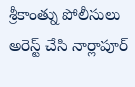శ్రీకాంత్ను పోలీసులు అరెస్ట్ చేసి నార్లాపూర్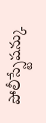పోలీస్స్టేషన్కు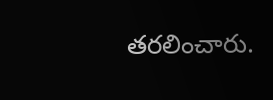తరలించారు.